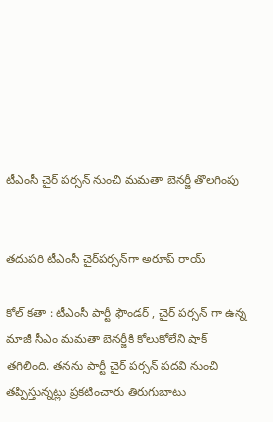టీఎంసీ చైర్ ప‌ర్స‌న్ నుంచి మ‌మ‌తా బెన‌ర్జీ తొల‌గింపు


తదుపరి టీఎంసీ చైర్‌పర్సన్‌గా అరూప్ రాయ్

కోల్ క‌తా : టీఎంసీ పార్టీ ఫౌండ‌ర్ , చైర్ ప‌ర్స‌న్ గా ఉన్న మాజీ సీఎం మ‌మ‌తా బెన‌ర్జీకి కోలుకోలేని షాక్ తగిలింది. త‌న‌ను పార్టీ చైర్ ప‌ర్స‌న్ ప‌ద‌వి నుంచి త‌ప్పిస్తున్న‌ట్లు ప్ర‌క‌టించారు తిరుగుబాటు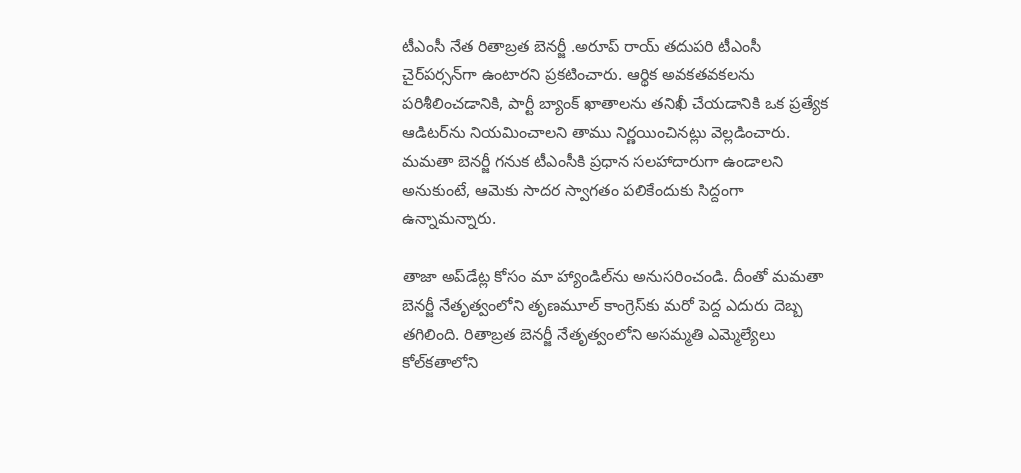టీఎంసీ నేత రితాబ్రత బెనర్జీ .అరూప్ రాయ్ తదుపరి టీఎంసీ చైర్‌పర్సన్‌గా ఉంటారని ప్ర‌క‌టించారు. ఆర్థిక అవకతవకలను పరిశీలించడానికి, పార్టీ బ్యాంక్ ఖాతాలను తనిఖీ చేయడానికి ఒక ప్రత్యేక ఆడిటర్‌ను నియమించాలని తాము నిర్ణయించిన‌ట్లు వెల్ల‌డించారు. మమతా బెనర్జీ గనుక టీఎంసీకి ప్రధాన సలహాదారుగా ఉండాలని అనుకుంటే, ఆమెకు సాదర స్వాగతం ప‌లికేందుకు సిద్దంగా ఉన్నామ‌న్నారు.

తాజా అప్‌డేట్ల కోసం మా హ్యాండిల్‌ను అనుసరించండి. దీంతో మమతా బెనర్జీ నేతృత్వంలోని తృణమూల్ కాంగ్రెస్‌కు మరో పెద్ద ఎదురు దెబ్బ తగిలింది. రితాబ్రత బెనర్జీ నేతృత్వంలోని అసమ్మతి ఎమ్మెల్యేలు కోల్‌కతాలోని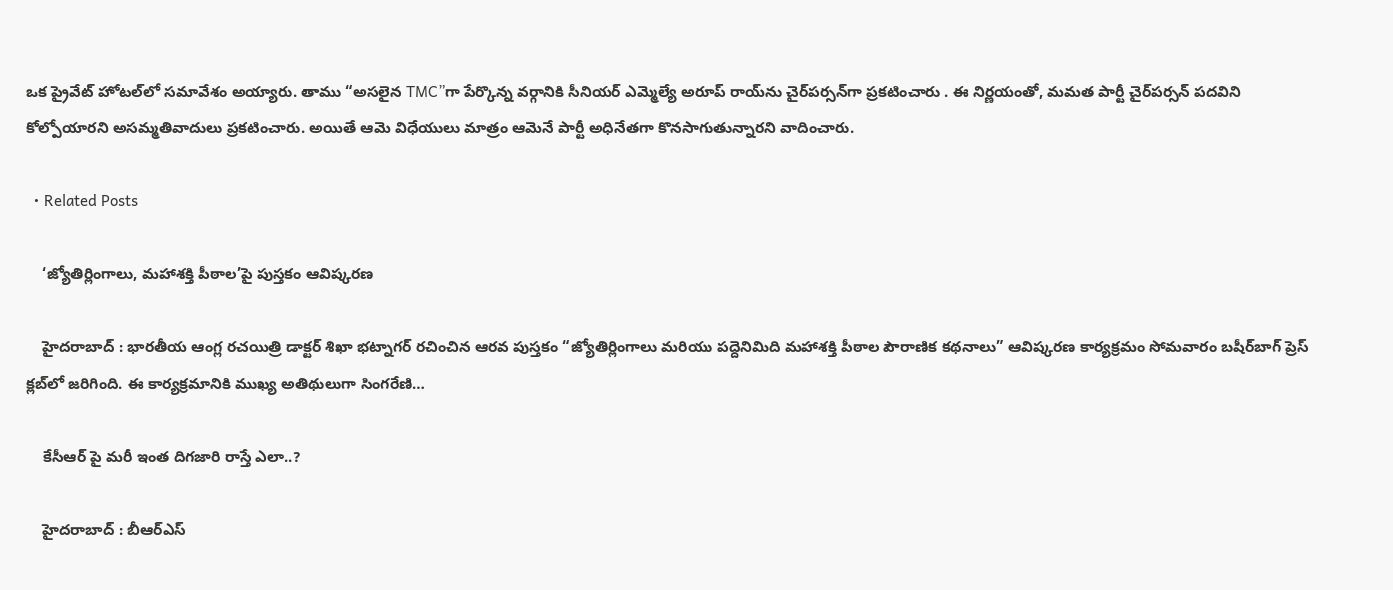ఒక ప్రైవేట్ హోటల్‌లో సమావేశం అయ్యారు. తాము “అసలైన TMC”గా పేర్కొన్న వర్గానికి సీనియర్ ఎమ్మెల్యే అరూప్ రాయ్‌ను చైర్‌పర్సన్‌గా ప్రకటించారు . ఈ నిర్ణయంతో, మమత పార్టీ చైర్‌పర్సన్ పదవిని కోల్పోయారని అసమ్మతివాదులు ప్రకటించారు. అయితే ఆమె విధేయులు మాత్రం ఆమెనే పార్టీ అధినేతగా కొనసాగుతున్నారని వాదించారు.

  • Related Posts

    ‘జ్యోతిర్లింగాలు, మహాశక్తి పీఠాల’పై పుస్తకం ఆవిష్కరణ

    హైదరాబాద్ : భారతీయ ఆంగ్ల రచయిత్రి డాక్టర్ శిఖా భట్నాగర్ రచించిన ఆరవ పుస్తకం “జ్యోతిర్లింగాలు మరియు పద్దెనిమిది మహాశక్తి పీఠాల పౌరాణిక కథనాలు” ఆవిష్కరణ కార్యక్రమం సోమవారం బషీర్‌బాగ్ ప్రెస్ క్లబ్‌లో జరిగింది. ఈ కార్యక్రమానికి ముఖ్య అతిథులుగా సింగరేణి…

    కేసీఆర్ పై మ‌రీ ఇంత దిగ‌జారి రాస్తే ఎలా..?

    హైద‌రాబాద్ : బీఆర్ఎస్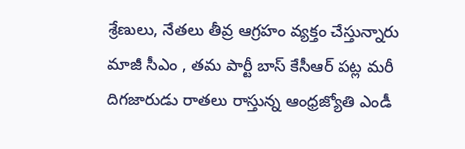శ్రేణులు, నేతలు తీవ్ర ఆగ్ర‌హం వ్య‌క్తం చేస్తున్నారు మాజీ సీఎం , త‌మ పార్టీ బాస్ కేసీఆర్ ప‌ట్ల మ‌రీ దిగ‌జారుడు రాత‌లు రాస్తున్న ఆంధ్ర‌జ్యోతి ఎండీ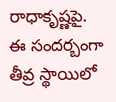రాధాకృష్ణ‌పై. ఈ సంద‌ర్బంగా తీవ్ర స్థాయిలో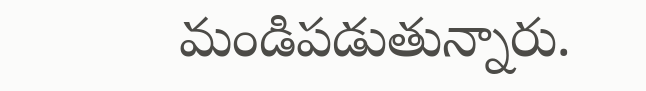మండిప‌డుతున్నారు.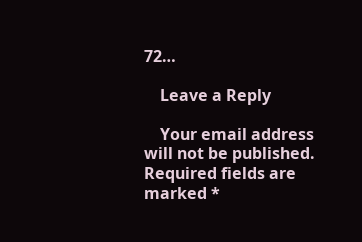72…

    Leave a Reply

    Your email address will not be published. Required fields are marked *